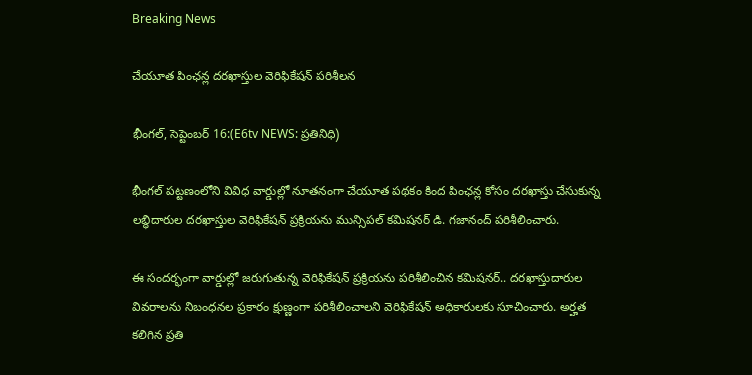Breaking News

చేయూత పింఛన్ల దరఖాస్తుల వెరిఫికేషన్ పరిశీలన

భీంగల్, సెప్టెంబర్ 16:(E6tv NEWS: ప్రతినిధి)

భీంగల్ పట్టణంలోని వివిధ వార్డుల్లో నూతనంగా చేయూత పథకం కింద పింఛన్ల కోసం దరఖాస్తు చేసుకున్న లబ్ధిదారుల దరఖాస్తుల వెరిఫికేషన్ ప్రక్రియను మున్సిపల్ కమిషనర్ డి. గజానంద్ పరిశీలించారు.

ఈ సందర్భంగా వార్డుల్లో జరుగుతున్న వెరిఫికేషన్ ప్రక్రియను పరిశీలించిన కమిషనర్.. దరఖాస్తుదారుల వివరాలను నిబంధనల ప్రకారం క్షుణ్ణంగా పరిశీలించాలని వెరిఫికేషన్ అధికారులకు సూచించారు. అర్హత కలిగిన ప్రతి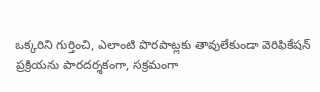ఒక్కరిని గుర్తించి, ఎలాంటి పొరపాట్లకు తావులేకుండా వెరిఫికేషన్ ప్రక్రియను పారదర్శకంగా, సక్రమంగా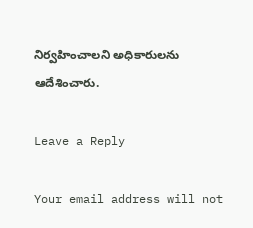నిర్వహించాలని అధికారులను ఆదేశించారు.

Leave a Reply

Your email address will not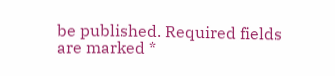be published. Required fields are marked *